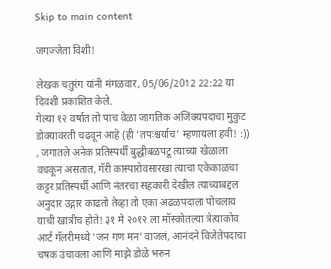Skip to main content

जगज्जेता विशी!

लेखक चतुरंग यांनी मंगळवार, 05/06/2012 22:22 या दिवशी प्रकाशित केले.
गेल्या १२ वर्षात तो पाच वेळा जागतिक अजिंक्यपदाचा मुकुट डोक्यावरती चढवून आहे (ही 'तपःश्चर्याच' म्हणायला हवी! :)) , जगातले अनेक प्रतिस्पर्धी बुद्धीबळपटू त्याच्या खेळाला वचकून असतात, गॅरी कास्पारोवसारखा त्याचा एकेकाळचा कट्टर प्रतिस्पर्धी आणि नंतरचा सहकारी देखील त्याच्याबद्दल अनुदार उद्गार काढतो तेव्हा तो एका अढळपदाला पोचलाय याची खात्रीच होते! ३१ मे २०१२ ला मॉस्कोतल्या त्रेत्याकोव आर्ट गॅलरीमध्ये 'जन गण मन' वाजलं, आनंदने विजेतेपदाचा चषक उंचावला आणि माझे डोळे भरुन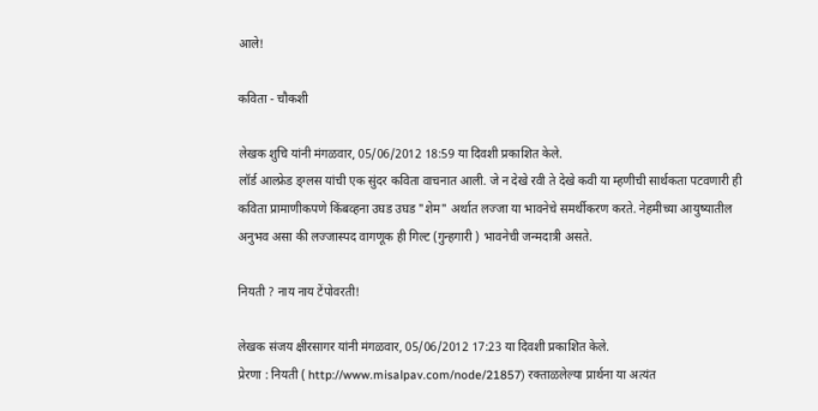आले!

कविता - चौकशी

लेखक शुचि यांनी मंगळवार, 05/06/2012 18:59 या दिवशी प्रकाशित केले.
लॉर्ड आल्फ्रेड ड्ग्लस यांची एक सुंदर कविता वाचनात आली. जे न देखे रवी ते देखे कवी या म्हणीची सार्थकता पटवणारी ही कविता प्रामाणीकपणे किंबव्हना उघड उघड "शेम" अर्थात लज्जा या भावनेचे समर्थीकरण करते. नेहमीच्या आयुष्यातील अनुभव असा की लज्जास्पद वागणूक ही गिल्ट (गुन्हगारी ) भावनेची जन्मदात्री असते.

नियती ? नाय नाय टेंपोवरती!

लेखक संजय क्षीरसागर यांनी मंगळवार, 05/06/2012 17:23 या दिवशी प्रकाशित केले.
प्रेरणा : नियती ( http://www.misalpav.com/node/21857) रक्ताळलेल्या प्रार्थना या अत्यंत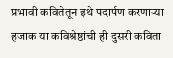प्रभावी कवितेतून इथे पदार्पण करणार्‍या हजाक या कविश्रेष्ठांची ही दुसरी कविता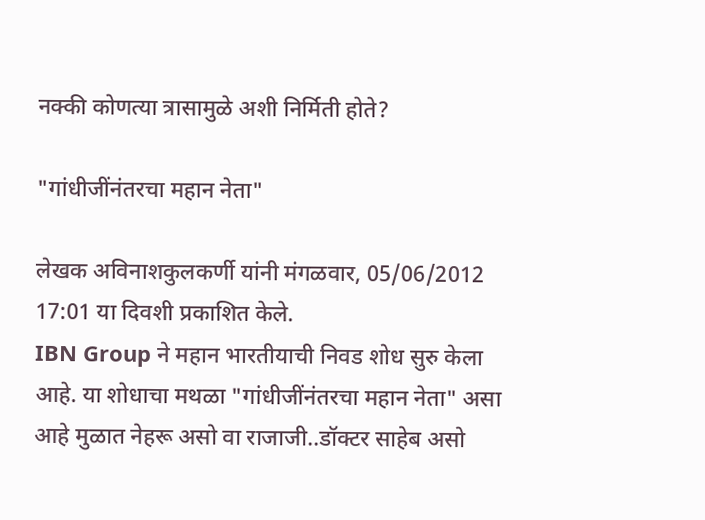नक्की कोणत्या त्रासामुळे अशी निर्मिती होते?

"गांधीजींनंतरचा महान नेता"

लेखक अविनाशकुलकर्णी यांनी मंगळवार, 05/06/2012 17:01 या दिवशी प्रकाशित केले.
IBN Group ने महान भारतीयाची निवड शोध सुरु केला आहे. या शोधाचा मथळा "गांधीजींनंतरचा महान नेता" असा आहे मुळात नेहरू असो वा राजाजी..डॉक्टर साहेब असो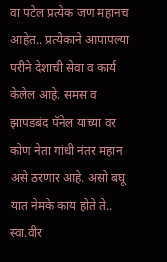वा पटेल प्रत्येक जण महानच आहेत.. प्रत्येकाने आपापल्या परीने देशाची सेवा व कार्य केलेल आहे. समस व झापडबंद पॅनेल याच्या वर कोण नेता गांधी नंतर महान असे ठरणार आहे. असो बघू यात नेमके काय होते ते.. स्वा.वीर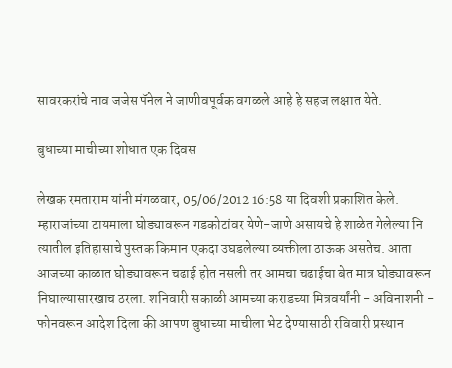सावरकरांचे नाव जजेस पॅनेल ने जाणीवपूर्वक वगळले आहे हे सहज लक्षात येते.

बुधाच्या माचीच्या शोधात एक दिवस

लेखक रमताराम यांनी मंगळवार, 05/06/2012 16:58 या दिवशी प्रकाशित केले.
म्हाराजांच्या टायमाला घोड्यावरून गडकोटांवर येणे-जाणे असायचे हे शाळेत गेलेल्या नि त्यातील इतिहासाचे पुस्तक किमान एकदा उघडलेल्या व्यक्तीला ठाऊक असतेच. आता आजच्या काळात घोड्यावरून चढाई होत नसली तर आमचा चढाईचा बेत मात्र घोड्यावरून निघाल्यासारखाच ठरला. शनिवारी सकाळी आमच्या कराडच्या मित्रवर्यांनी - अविनाशनी - फोनवरून आदेश दिला की आपण बुधाच्या माचीला भेट देण्यासाठी रविवारी प्रस्थान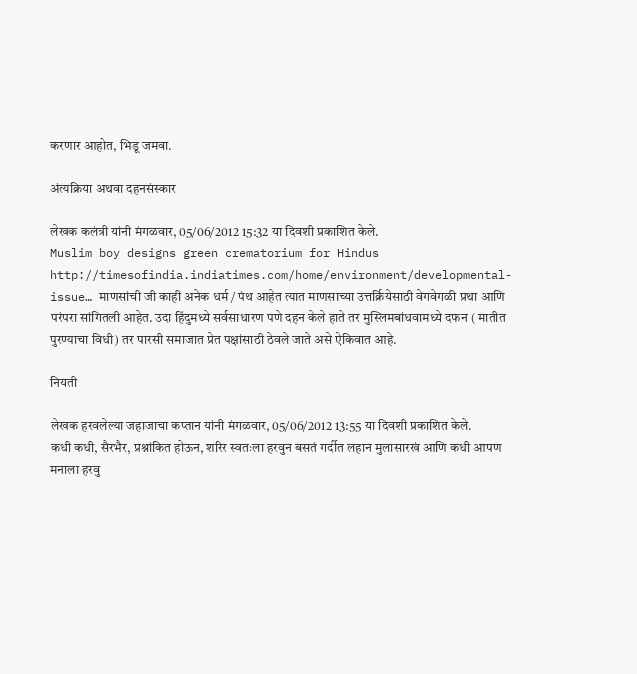करणार आहोत, भिडू जमवा.

अंत्यक्रिया अथवा दहनसंस्कार

लेखक कलंत्री यांनी मंगळवार, 05/06/2012 15:32 या दिवशी प्रकाशित केले.
Muslim boy designs green crematorium for Hindus http://timesofindia.indiatimes.com/home/environment/developmental-issue… माणसांची जी काही अनेक धर्म / पंथ आहेत त्यात माणसाच्या उत्तर्क्रियेसाठी वेगवेगळी प्रथा आणि परंपरा सांगितली आहेत. उदा हिंदुमध्ये सर्वसाधारण पणे दहन केले हाते तर मुस्लिमबांधवामध्ये दफन ( मातीत पुरण्याचा विधी) तर पारसी समाजात प्रेत पक्षांसाठी ठेवले जाते असे ऐकिवात आहे.

नियती

लेखक हरवलेल्या जहाजाचा कप्तान यांनी मंगळवार, 05/06/2012 13:55 या दिवशी प्रकाशित केले.
कधी कधी, सैरभैर, प्रश्नांकित होऊन, शरिर स्वतःला हरवुन बसतं गर्दीत लहान मुलासारखं आणि कधी आपण मनाला हरवु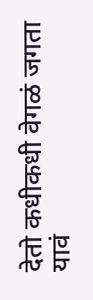देतो कधीकधी वेगळं जगता यावं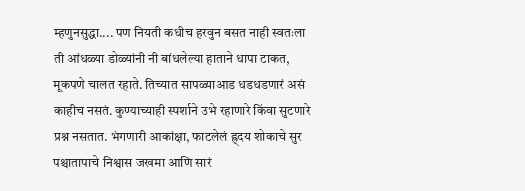म्हणुनसुद्धा.... पण नियती कधीच हरवुन बसत नाही स्वतःला ती आंधळ्या डोळ्यांनी नी बांधलेल्या हाताने धापा टाकत, मूकपणे चालत रहाते. तिच्यात सापळ्याआड धडधडणारं असं काहीच नसतं. कुण्याच्याही स्पर्शाने उभे रहाणारे किंवा सुटणारे प्रश्न नसतात. भंगणारी आकांक्षा, फाटलेलं ह्र्दय शोकाचे सुर पश्चातापाचे निश्वास जखमा आणि सारं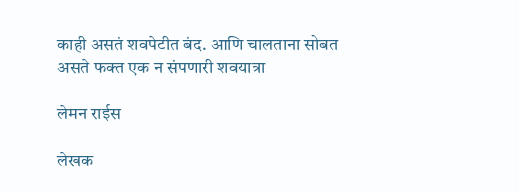काही असतं शवपेटीत बंद. आणि चालताना सोबत असते फक्त एक न संपणारी शवयात्रा

लेमन राईस

लेखक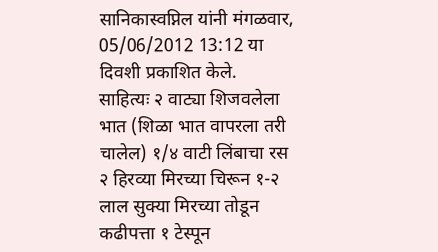सानिकास्वप्निल यांनी मंगळवार, 05/06/2012 13:12 या दिवशी प्रकाशित केले.
साहित्यः २ वाट्या शिजवलेला भात (शिळा भात वापरला तरी चालेल) १/४ वाटी लिंबाचा रस २ हिरव्या मिरच्या चिरून १-२ लाल सुक्या मिरच्या तोडून कढीपत्ता १ टेस्पून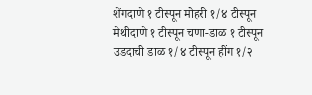शेंगदाणे १ टीस्पून मोहरी १/४ टीस्पून मेथीदाणे १ टीस्पून चणा-डाळ १ टीस्पून उडदाची डाळ १/४ टीस्पून हींग १/२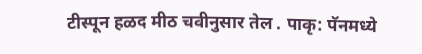टीस्पून हळद मीठ चवीनुसार तेल . पाकृ: पॅनमध्ये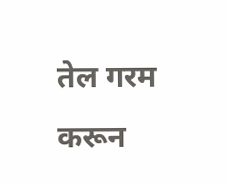तेल गरम करून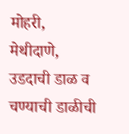मोहरी, मेथीदाणे, उडदाची डाळ व चण्याची डाळीची